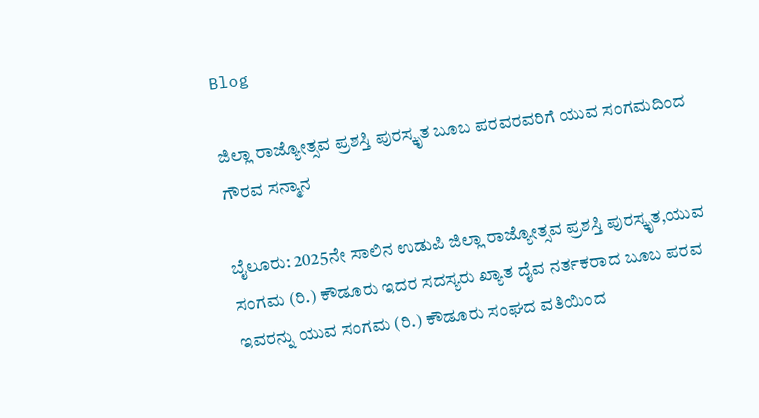Blog

ಜಿಲ್ಲಾ ರಾಜ್ಯೋತ್ಸವ ಪ್ರಶಸ್ತಿ ಪುರಸ್ಕೃತ ಬೂಬ ಪರವರವರಿಗೆ ಯುವ ಸಂಗಮದಿಂದ ಗೌರವ ಸನ್ಮಾನ

ಬೈಲೂರು: 2025ನೇ ಸಾಲಿನ ಉಡುಪಿ ಜಿಲ್ಲಾ ರಾಜ್ಯೋತ್ಸವ ಪ್ರಶಸ್ತಿ ಪುರಸ್ಕೃತ,ಯುವ ಸಂಗಮ (ರಿ.) ಕೌಡೂರು ಇದರ ಸದಸ್ಯರು ಖ್ಯಾತ ದೈವ ನರ್ತಕರಾದ ಬೂಬ ಪರವ ಇವರನ್ನು ಯುವ ಸಂಗಮ (ರಿ.) ಕೌಡೂರು ಸಂಘದ ವತಿಯಿಂದ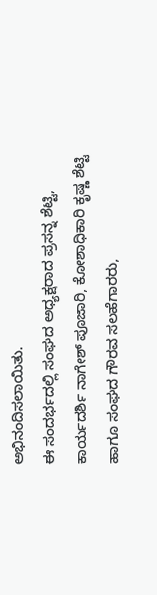ಅಭಿನಂದಿಸಲಾಯಿತು.
ಈ ಸಂದರ್ಭದಲ್ಲಿ ಸಂಘದ ಅಧ್ಯಕ್ಷರಾದ ಪ್ರಸನ್ನ ಶೆಟ್ಟಿ, ಕಾರ್ಯದರ್ಶಿ ನಾಗೇಶ್ ಪೂಜಾರಿ, ಕೋಶಾಧಿಕಾರಿ ಕೃಷ್ಣ ಶೆಟ್ಟಿ ಹಾಗೂ ಸಂಘದ ಗೌರವ ಸಲಹೆಗಾರರು,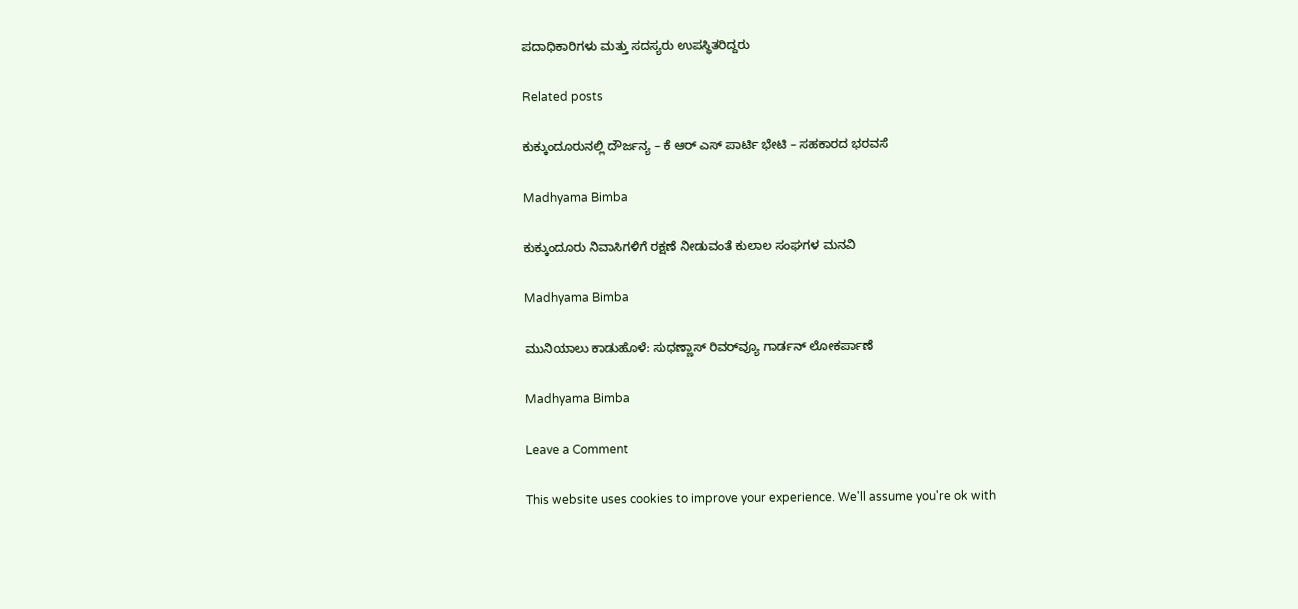ಪದಾಧಿಕಾರಿಗಳು ಮತ್ತು ಸದಸ್ಯರು ಉಪಸ್ಥಿತರಿದ್ದರು

Related posts

ಕುಕ್ಕುಂದೂರುನಲ್ಲಿ ದೌರ್ಜನ್ಯ – ಕೆ ಆರ್ ಎಸ್ ಪಾರ್ಟಿ ಭೇಟಿ – ಸಹಕಾರದ ಭರವಸೆ

Madhyama Bimba

ಕುಕ್ಕುಂದೂರು ನಿವಾಸಿಗಳಿಗೆ ರಕ್ಷಣೆ ನೀಡುವಂತೆ ಕುಲಾಲ ಸಂಘಗಳ ಮನವಿ

Madhyama Bimba

ಮುನಿಯಾಲು ಕಾಡುಹೊಳೆ: ಸುಧಣ್ಣಾಸ್ ರಿವರ್‌ವ್ಯೂ ಗಾರ್ಡನ್ ಲೋಕರ್ಪಾಣೆ

Madhyama Bimba

Leave a Comment

This website uses cookies to improve your experience. We'll assume you're ok with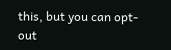this, but you can opt-out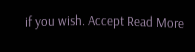if you wish. Accept Read More